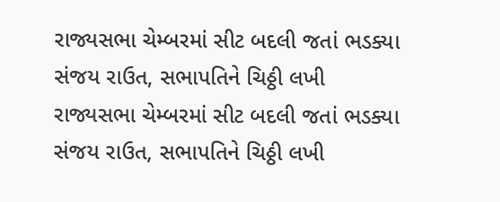રાજ્યસભા ચેમ્બરમાં સીટ બદલી જતાં ભડક્યા સંજય રાઉત, સભાપતિને ચિઠ્ઠી લખી
રાજ્યસભા ચેમ્બરમાં સીટ બદલી જતાં ભડક્યા સંજય રાઉત, સભાપતિને ચિઠ્ઠી લખી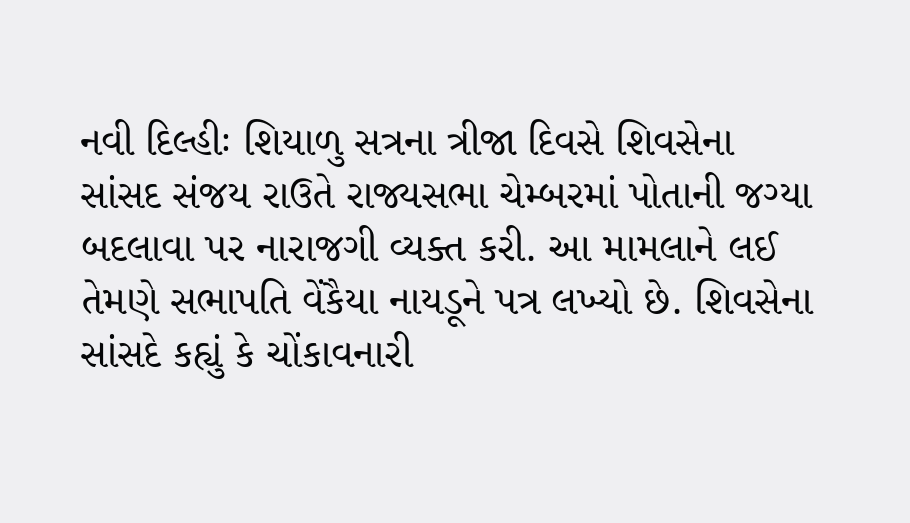નવી દિલ્હીઃ શિયાળુ સત્રના ત્રીજા દિવસે શિવસેના સાંસદ સંજય રાઉતે રાજ્યસભા ચેમ્બરમાં પોતાની જગ્યા બદલાવા પર નારાજગી વ્યક્ત કરી. આ મામલાને લઈ તેમણે સભાપતિ વેંકૈયા નાયડૂને પત્ર લખ્યો છે. શિવસેના સાંસદે કહ્યું કે ચોંકાવનારી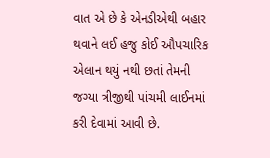વાત એ છે કે એનડીએથી બહાર થવાને લઈ હજુ કોઈ ઔપચારિક એલાન થયું નથી છતાં તેમની જગ્યા ત્રીજીથી પાંચમી લાઈનમાં કરી દેવામાં આવી છે.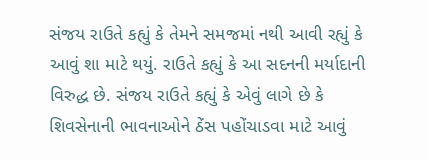સંજય રાઉતે કહ્યું કે તેમને સમજમાં નથી આવી રહ્યું કે આવું શા માટે થયું. રાઉતે કહ્યું કે આ સદનની મર્યાદાની વિરુદ્ધ છે. સંજય રાઉતે કહ્યું કે એવું લાગે છે કે શિવસેનાની ભાવનાઓને ઠેંસ પહોંચાડવા માટે આવું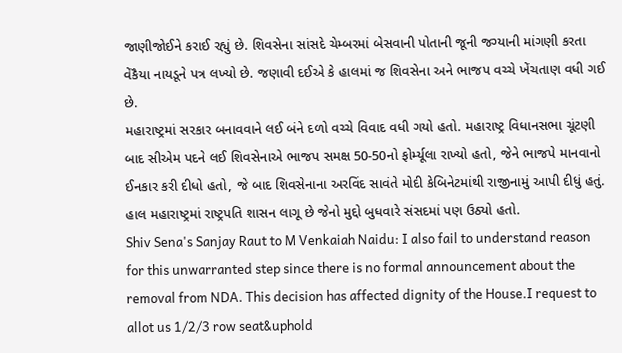જાણીજોઈને કરાઈ રહ્યું છે. શિવસેના સાંસદે ચેમ્બરમાં બેસવાની પોતાની જૂની જગ્યાની માંગણી કરતા વેંકૈયા નાયડૂને પત્ર લખ્યો છે. જણાવી દઈએ કે હાલમાં જ શિવસેના અને ભાજપ વચ્ચે ખેંચતાણ વધી ગઈ છે.
મહારાષ્ટ્રમાં સરકાર બનાવવાને લઈ બંને દળો વચ્ચે વિવાદ વધી ગયો હતો. મહારાષ્ટ્ર વિધાનસભા ચૂંટણી બાદ સીએમ પદને લઈ શિવસેનાએ ભાજપ સમક્ષ 50-50નો ફોર્મ્યૂલા રાખ્યો હતો, જેને ભાજપે માનવાનો ઈનકાર કરી દીધો હતો, જે બાદ શિવસેનાના અરવિંદ સાવંતે મોદી કેબિનેટમાંથી રાજીનામું આપી દીધું હતું. હાલ મહારાષ્ટ્રમાં રાષ્ટ્રપતિ શાસન લાગૂ છે જેનો મુદ્દો બુધવારે સંસદમાં પણ ઉઠ્યો હતો.
Shiv Sena's Sanjay Raut to M Venkaiah Naidu: I also fail to understand reason for this unwarranted step since there is no formal announcement about the removal from NDA. This decision has affected dignity of the House.I request to allot us 1/2/3 row seat&uphold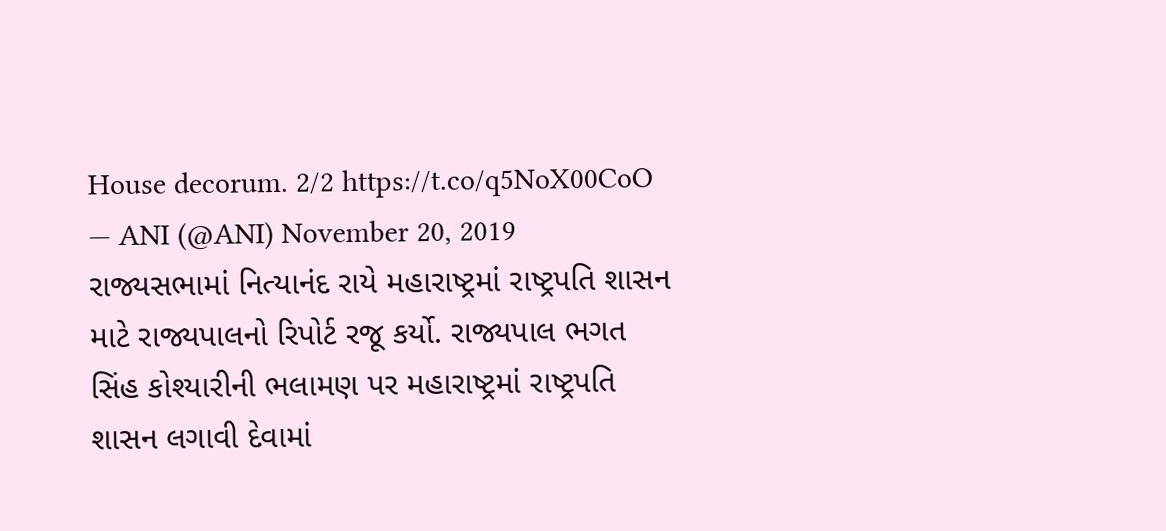House decorum. 2/2 https://t.co/q5NoX00CoO
— ANI (@ANI) November 20, 2019
રાજ્યસભામાં નિત્યાનંદ રાયે મહારાષ્ટ્રમાં રાષ્ટ્રપતિ શાસન માટે રાજ્યપાલનો રિપોર્ટ રજૂ કર્યો. રાજ્યપાલ ભગત સિંહ કોશ્યારીની ભલામણ પર મહારાષ્ટ્રમાં રાષ્ટ્રપતિ શાસન લગાવી દેવામાં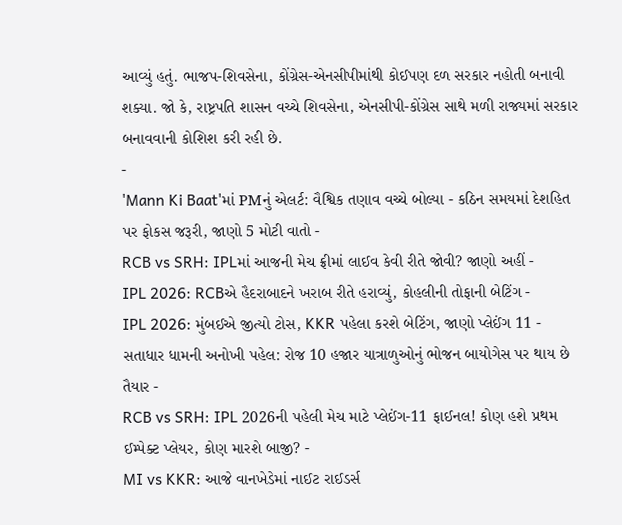આવ્યું હતું. ભાજપ-શિવસેના, કોંગ્રેસ-એનસીપીમાંથી કોઈપણ દળ સરકાર નહોતી બનાવી શક્યા. જો કે, રાષ્ટ્રપતિ શાસન વચ્ચે શિવસેના, એનસીપી-કોંગ્રેસ સાથે મળી રાજ્યમાં સરકાર બનાવવાની કોશિશ કરી રહી છે.
-
'Mann Ki Baat'માં PMનું એલર્ટ: વૈશ્વિક તણાવ વચ્ચે બોલ્યા - કઠિન સમયમાં દેશહિત પર ફોકસ જરૂરી, જાણો 5 મોટી વાતો -
RCB vs SRH: IPLમાં આજની મેચ ફ્રીમાં લાઈવ કેવી રીતે જોવી? જાણો અહીં -
IPL 2026: RCBએ હૈદરાબાદને ખરાબ રીતે હરાવ્યું, કોહલીની તોફાની બેટિંગ -
IPL 2026: મુંબઈએ જીત્યો ટોસ, KKR પહેલા કરશે બેટિંગ, જાણો પ્લેઈંગ 11 -
સતાધાર ધામની અનોખી પહેલ: રોજ 10 હજાર યાત્રાળુઓનું ભોજન બાયોગેસ પર થાય છે તૈયાર -
RCB vs SRH: IPL 2026ની પહેલી મેચ માટે પ્લેઈંગ-11 ફાઈનલ! કોણ હશે પ્રથમ ઈમ્પેક્ટ પ્લેયર, કોણ મારશે બાજી? -
MI vs KKR: આજે વાનખેડેમાં નાઈટ રાઈડર્સ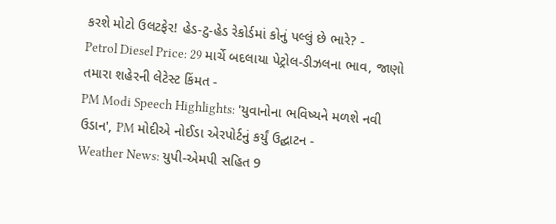કરશે મોટો ઉલટફેર! હેડ-ટુ-હેડ રેકોર્ડમાં કોનું પલ્લું છે ભારે? -
Petrol Diesel Price: 29 માર્ચે બદલાયા પેટ્રોલ-ડીઝલના ભાવ, જાણો તમારા શહેરની લેટેસ્ટ કિંમત -
PM Modi Speech Highlights: 'યુવાનોના ભવિષ્યને મળશે નવી ઉડાન', PM મોદીએ નોઈડા એરપોર્ટનું કર્યું ઉદ્ઘાટન -
Weather News: યુપી-એમપી સહિત 9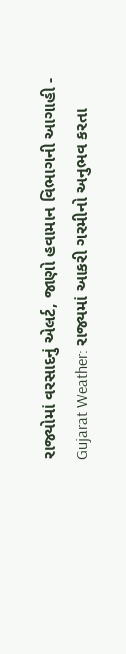રાજ્યોમાં વરસાદનું એલર્ટ, જાણો હવામાન વિભાગની આગાહી -
Gujarat Weather: રાજ્યમાં આકરી ગરમીનો અનુભવ કરતા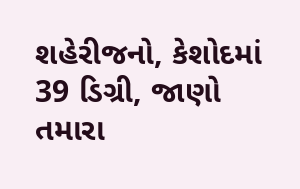શહેરીજનો, કેશોદમાં 39 ડિગ્રી, જાણો તમારા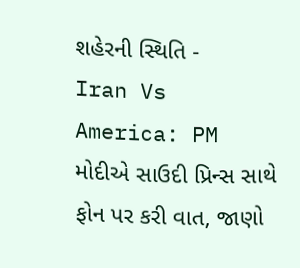શહેરની સ્થિતિ -
Iran Vs America: PM મોદીએ સાઉદી પ્રિન્સ સાથે ફોન પર કરી વાત, જાણો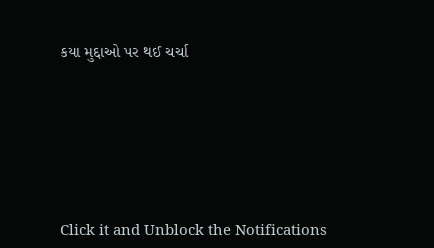કયા મુદ્દાઓ પર થઈ ચર્ચા






Click it and Unblock the Notifications